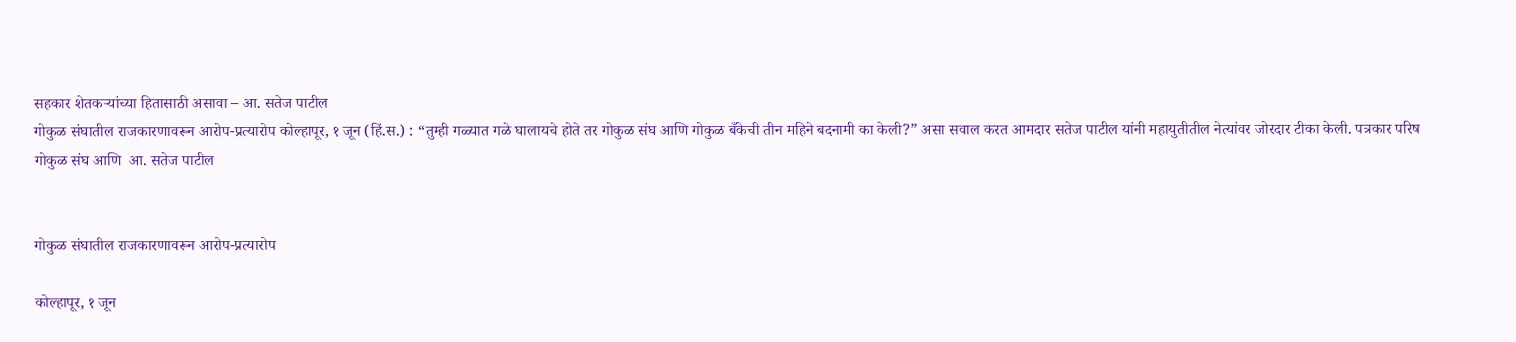सहकार शेतकऱ्यांच्या हितासाठी असावा – आ. सतेज पाटील
गोकुळ संघातील राजकारणावरून आरोप-प्रत्यारोप कोल्हापूर, १ जून (हिं.स.) : “तुम्ही गळ्यात गळे घालायचे होते तर गोकुळ संघ आणि गोकुळ बँकेची तीन महिने बदनामी का केली?” असा सवाल करत आमदार सतेज पाटील यांनी महायुतीतील नेत्यांवर जोरदार टीका केली. पत्रकार परिष
गोकुळ संघ आणि  आ. सतेज पाटील


गोकुळ संघातील राजकारणावरून आरोप-प्रत्यारोप

कोल्हापूर, १ जून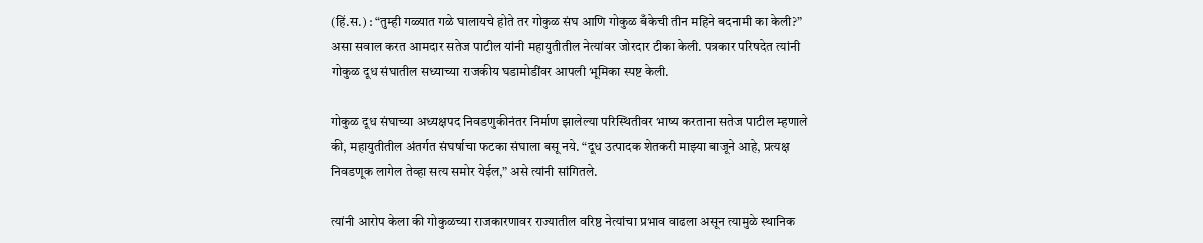(हिं.स.) : “तुम्ही गळ्यात गळे घालायचे होते तर गोकुळ संघ आणि गोकुळ बँकेची तीन महिने बदनामी का केली?” असा सवाल करत आमदार सतेज पाटील यांनी महायुतीतील नेत्यांवर जोरदार टीका केली. पत्रकार परिषदेत त्यांनी गोकुळ दूध संघातील सध्याच्या राजकीय घडामोडींवर आपली भूमिका स्पष्ट केली.

गोकुळ दूध संघाच्या अध्यक्षपद निवडणुकीनंतर निर्माण झालेल्या परिस्थितीवर भाष्य करताना सतेज पाटील म्हणाले की, महायुतीतील अंतर्गत संघर्षाचा फटका संघाला बसू नये. “दूध उत्पादक शेतकरी माझ्या बाजूने आहे, प्रत्यक्ष निवडणूक लागेल तेव्हा सत्य समोर येईल,” असे त्यांनी सांगितले.

त्यांनी आरोप केला की गोकुळच्या राजकारणावर राज्यातील वरिष्ठ नेत्यांचा प्रभाव वाढला असून त्यामुळे स्थानिक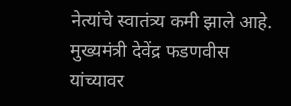नेत्यांचे स्वातंत्र्य कमी झाले आहे. मुख्यमंत्री देवेंद्र फडणवीस यांच्यावर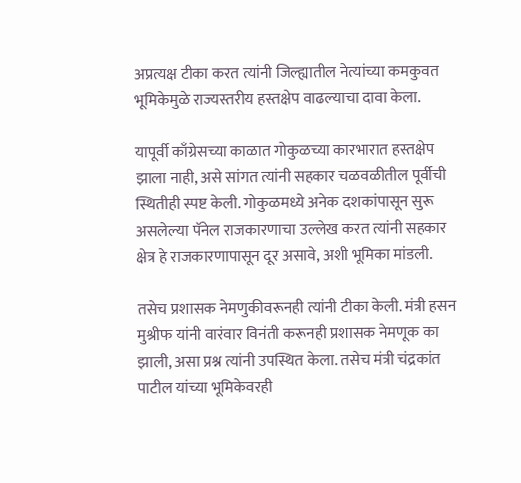अप्रत्यक्ष टीका करत त्यांनी जिल्ह्यातील नेत्यांच्या कमकुवत भूमिकेमुळे राज्यस्तरीय हस्तक्षेप वाढल्याचा दावा केला.

यापूर्वी काँग्रेसच्या काळात गोकुळच्या कारभारात हस्तक्षेप झाला नाही, असे सांगत त्यांनी सहकार चळवळीतील पूर्वीची स्थितीही स्पष्ट केली. गोकुळमध्ये अनेक दशकांपासून सुरू असलेल्या पॅनेल राजकारणाचा उल्लेख करत त्यांनी सहकार क्षेत्र हे राजकारणापासून दूर असावे, अशी भूमिका मांडली.

तसेच प्रशासक नेमणुकीवरूनही त्यांनी टीका केली. मंत्री हसन मुश्रीफ यांनी वारंवार विनंती करूनही प्रशासक नेमणूक का झाली, असा प्रश्न त्यांनी उपस्थित केला. तसेच मंत्री चंद्रकांत पाटील यांच्या भूमिकेवरही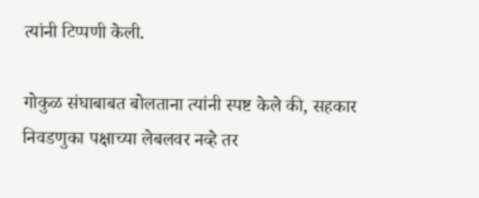त्यांनी टिप्पणी केली.

गोकुळ संघाबाबत बोलताना त्यांनी स्पष्ट केले की, सहकार निवडणुका पक्षाच्या लेबलवर नव्हे तर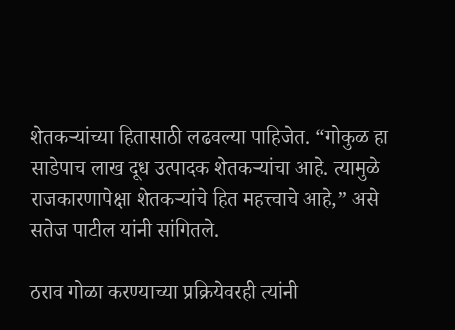शेतकऱ्यांच्या हितासाठी लढवल्या पाहिजेत. “गोकुळ हा साडेपाच लाख दूध उत्पादक शेतकऱ्यांचा आहे. त्यामुळे राजकारणापेक्षा शेतकऱ्यांचे हित महत्त्वाचे आहे,” असे सतेज पाटील यांनी सांगितले.

ठराव गोळा करण्याच्या प्रक्रियेवरही त्यांनी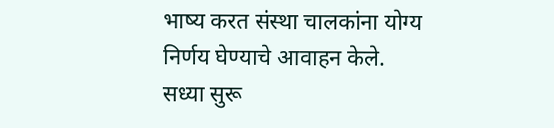भाष्य करत संस्था चालकांना योग्य निर्णय घेण्याचे आवाहन केले. सध्या सुरू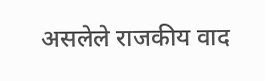असलेले राजकीय वाद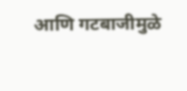आणि गटबाजीमुळे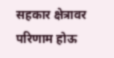सहकार क्षेत्रावर परिणाम होऊ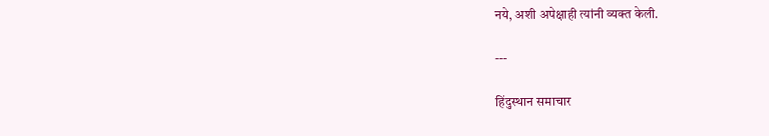नये, अशी अपेक्षाही त्यांनी व्यक्त केली.

---

हिंदुस्थान समाचार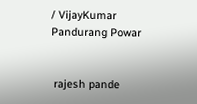/ VijayKumar Pandurang Powar


 rajesh pande